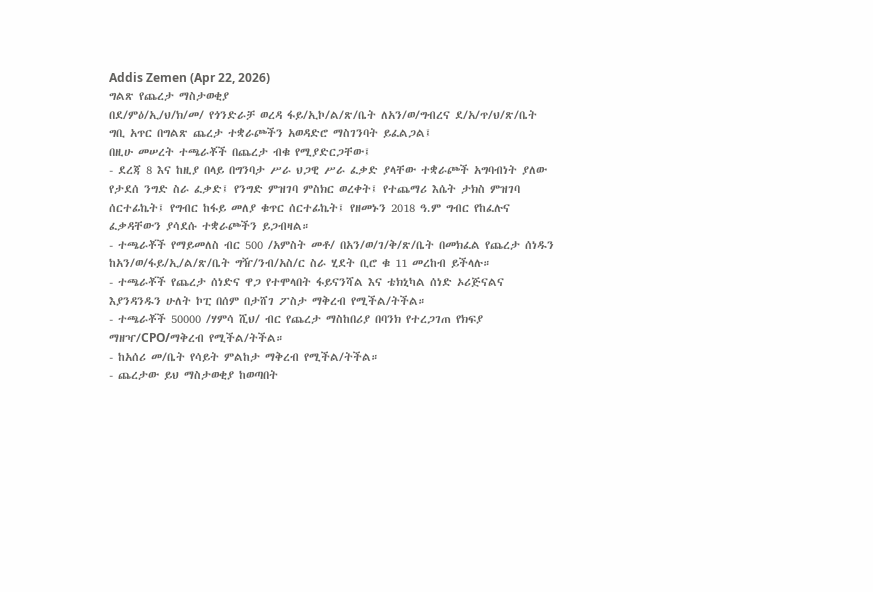Addis Zemen (Apr 22, 2026)
ግልጽ የጨረታ ማስታወቂያ
በደ/ምዕ/ኢ/ህ/ክ/መ/ የጎንድራቻ ወረዳ ፋይ/ኢኮ/ል/ጽ/ቤት ለአን/ወ/ግብረና ደ/አ/ጥ/ህ/ጽ/ቤት ግቢ አጥር በግልጽ ጨረታ ተቋራጮችን አወዳድሮ ማስገንባት ይፈልጋል፤
በዚሁ መሠረት ተጫራቾች በጨረታ ብቁ የሚያድርጋቸው፤
- ደረጃ 8 እና ከዚያ በላይ በግንባታ ሥራ ህጋዊ ሥራ ፈቃድ ያላቸው ተቋራጮች አግባብነት ያለው የታደሰ ንግድ ስራ ፈቃድ፤ የንግድ ምዝገባ ምስክር ወረቀት፤ የተጨማሪ እሴት ታክስ ምዝገባ ሰርተፊኬት፤ የግብር ከፋይ መለያ ቁጥር ሰርተፊኬት፤ የዘመኑን 2018 ዓ.ም ግብር የከፈሉና ፈቃዳቸውን ያሳደሱ ተቋራጮችን ይጋብዛል።
- ተጫራቾች የማይመለስ ብር 500 /አምስት መቶ/ በአን/ወ/ገ/ቅ/ጽ/ቤት በመክፈል የጨረታ ሰነዱን ከአን/ወ/ፋይ/ኢ/ል/ጽ/ቤት ግዥ/ንብ/አስ/ር ስራ ሂደት ቢሮ ቁ 11 መረከብ ይችላሉ።
- ተጫራቾች የጨረታ ሰነድና ዋጋ የተሞላበት ፋይናንሻል እና ቴክኒካል ሰነድ ኦሪጅናልና እያንዳንዱን ሁለት ኮፒ በሰም በታሸገ ፖስታ ማቅረብ የሚችል/ትችል።
- ተጫራቾች 50000 /ሃምሳ ሺህ/ ብር የጨረታ ማስከበሪያ በባንክ የተረጋገጠ የክፍያ ማዘዣ/CPO/ማቅረብ የሚችል/ትችል።
- ከአሰሪ መ/ቤት የሳይት ምልከታ ማቅረብ የሚችል/ትችል።
- ጨረታው ይህ ማስታወቂያ ከወጣበት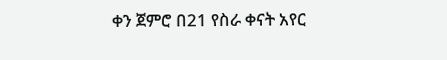ቀን ጀምሮ በ21 የስራ ቀናት አየር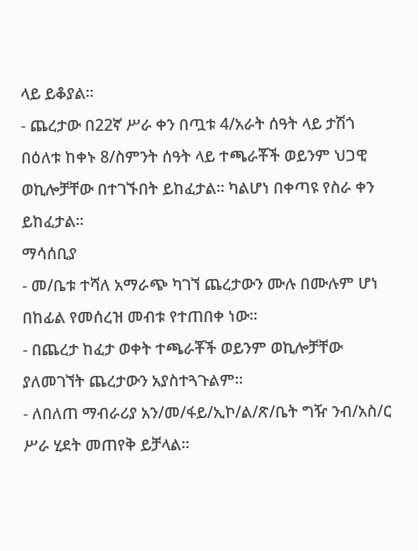ላይ ይቆያል።
- ጨረታው በ22ኛ ሥራ ቀን በጧቱ 4/አራት ሰዓት ላይ ታሽጎ በዕለቱ ከቀኑ 8/ስምንት ሰዓት ላይ ተጫራቾች ወይንም ህጋዊ ወኪሎቻቸው በተገኙበት ይከፈታል። ካልሆነ በቀጣዩ የስራ ቀን ይከፈታል።
ማሳሰቢያ
- መ/ቤቱ ተሻለ አማራጭ ካገኘ ጨረታውን ሙሉ በሙሉም ሆነ በከፊል የመሰረዝ መብቱ የተጠበቀ ነው።
- በጨረታ ከፈታ ወቀት ተጫራቾች ወይንም ወኪሎቻቸው ያለመገኘት ጨረታውን አያስተጓጉልም።
- ለበለጠ ማብራሪያ አን/መ/ፋይ/ኢኮ/ል/ጽ/ቤት ግዥ ንብ/አስ/ር ሥራ ሂደት መጠየቅ ይቻላል።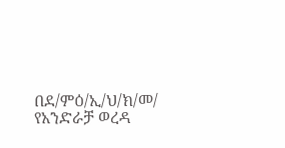በደ/ምዕ/ኢ/ህ/ክ/መ/ የአንድራቻ ወረዳ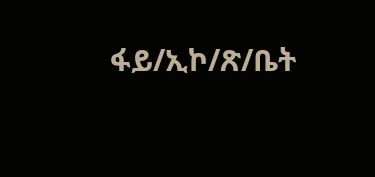ፋይ/ኢኮ/ጽ/ቤት